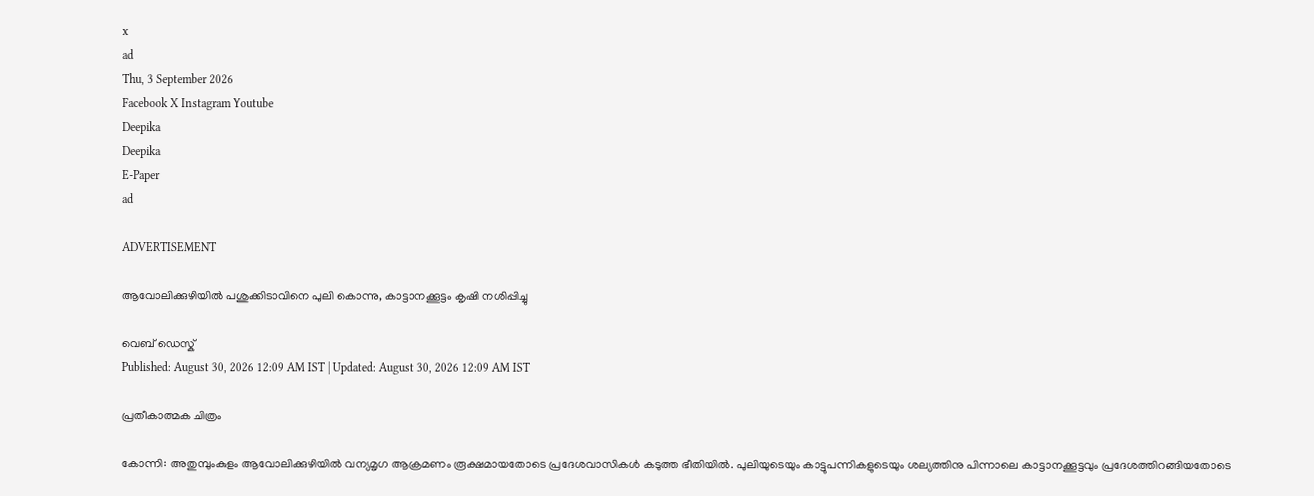x
ad
Thu, 3 September 2026
Facebook X Instagram Youtube
Deepika
Deepika
E-Paper
ad

ADVERTISEMENT

ആവോലിക്കുഴിയിൽ പശുക്കിടാവിനെ പുലി കൊന്നു, കാട്ടാനക്കൂട്ടം കൃഷി നശിപ്പിച്ചു

വെബ് ഡെസ്ക്
Published: August 30, 2026 12:09 AM IST | Updated: August 30, 2026 12:09 AM IST

പ്രതീകാത്മക ചിത്രം

കോന്നി: അതുമ്പുംകുളം ആവോലിക്കുഴിയിൽ വന്യമൃഗ ആക്രമണം രൂക്ഷമായതോടെ പ്രദേശവാസികൾ കടുത്ത ഭീതിയിൽ. പുലിയുടെയും കാട്ടുപന്നികളുടെയും ശല്യത്തിനു പിന്നാലെ കാട്ടാനക്കൂട്ടവും പ്രദേശത്തിറങ്ങിയതോടെ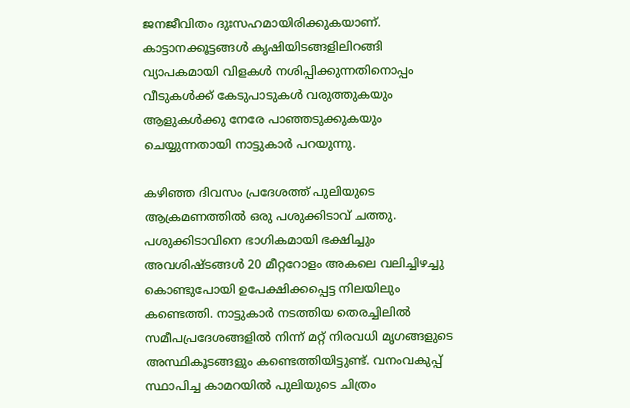ജനജീവിതം ദുഃസഹമായിരിക്കുകയാണ്. കാട്ടാനക്കൂട്ടങ്ങൾ കൃഷിയിടങ്ങളിലിറങ്ങി വ്യാപകമായി വിളകൾ നശിപ്പിക്കുന്നതിനൊപ്പം വീടുകൾക്ക് കേടുപാടുകൾ വരുത്തുകയും ആളുകൾക്കു നേരേ പാഞ്ഞടുക്കുകയും ചെയ്യുന്നതായി നാട്ടുകാർ പറയുന്നു.

കഴിഞ്ഞ ദിവസം പ്രദേശത്ത് പുലിയുടെ ആക്രമണത്തിൽ ഒരു പശുക്കിടാവ് ചത്തു. പശുക്കിടാവിനെ ഭാഗികമായി ഭക്ഷിച്ചും അവശിഷ്ടങ്ങൾ 20 മീറ്ററോളം അകലെ വലിച്ചിഴച്ചു കൊണ്ടുപോയി ഉപേക്ഷിക്കപ്പെട്ട നിലയിലും കണ്ടെത്തി. നാട്ടുകാർ നടത്തിയ തെരച്ചിലിൽ സമീപപ്രദേശങ്ങളിൽ നിന്ന് മറ്റ് നിരവധി മൃഗങ്ങളുടെ അസ്ഥികൂടങ്ങളും കണ്ടെത്തിയിട്ടുണ്ട്. വനംവകുപ്പ് സ്ഥാപിച്ച കാമറയിൽ പുലിയുടെ ചിത്രം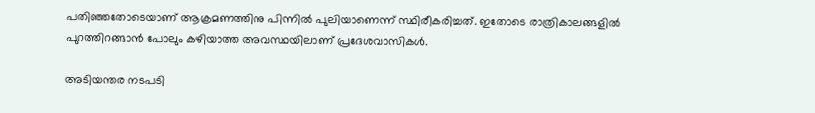പതിഞ്ഞതോടെയാണ് ആക്രമണത്തിനു പിന്നിൽ പുലിയാണെന്ന് സ്ഥിരീകരിച്ചത്. ഇതോടെ രാത്രികാലങ്ങളിൽ പുറത്തിറങ്ങാൻ പോലും കഴിയാത്ത അവസ്ഥയിലാണ് പ്രദേശവാസികൾ.

അടിയന്തര നടപടി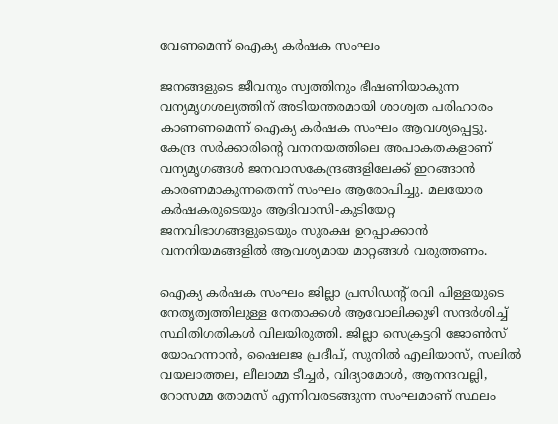വേണമെന്ന് ഐക്യ കർഷക സംഘം

ജനങ്ങളുടെ ജീവനും സ്വത്തിനും ഭീഷണിയാകുന്ന വന്യമൃഗശല്യത്തിന് അടിയന്തരമായി ശാശ്വത പരിഹാരം കാണണമെന്ന് ഐക്യ കർഷക സംഘം ആവശ്യപ്പെട്ടു. കേന്ദ്ര സർക്കാരിന്‍റെ വനനയത്തിലെ അപാകതകളാണ് വന്യമൃഗങ്ങൾ ജനവാസകേന്ദ്രങ്ങളിലേക്ക് ഇറങ്ങാൻ കാരണമാകുന്നതെന്ന് സംഘം ആരോപിച്ചു. മലയോര കർഷകരുടെയും ആദിവാസി-കുടിയേറ്റ ജനവിഭാഗങ്ങളുടെയും സുരക്ഷ ഉറപ്പാക്കാൻ വനനിയമങ്ങളിൽ ആവശ്യമായ മാറ്റങ്ങൾ വരുത്തണം.

ഐക്യ കർഷക സംഘം ജില്ലാ പ്രസിഡന്‍റ് രവി പിള്ളയുടെ നേതൃത്വത്തിലുള്ള നേതാക്കൾ ആവോലിക്കുഴി സന്ദർശിച്ച് സ്ഥിതിഗതികൾ വിലയിരുത്തി. ജില്ലാ സെക്രട്ടറി ജോൺസ് യോഹന്നാൻ, ഷൈലജ പ്രദീപ്, സുനിൽ എലിയാസ്, സലിൽ വയലാത്തല, ലീലാമ്മ ടീച്ചർ, വിദ്യാമോൾ, ആനന്ദവല്ലി, റോസമ്മ തോമസ് എന്നിവരടങ്ങുന്ന സംഘമാണ് സ്ഥലം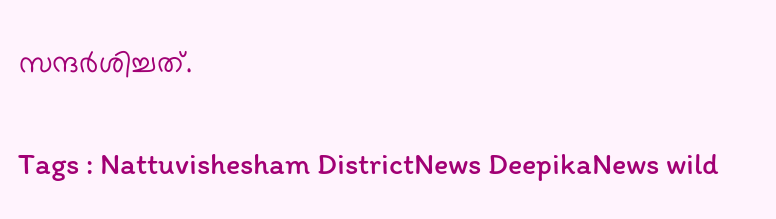സന്ദർശിച്ചത്.

Tags : Nattuvishesham DistrictNews DeepikaNews wild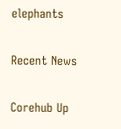elephants

Recent News

Corehub Up